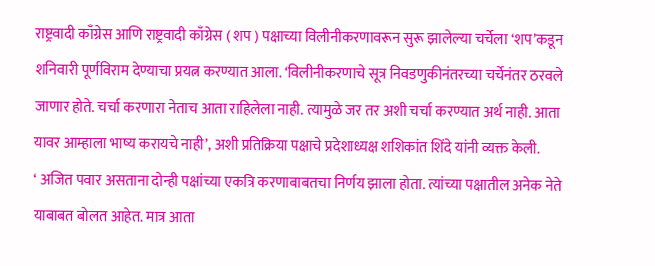राष्ट्रवादी काँग्रेस आणि राष्ट्रवादी काँग्रेस ( शप ) पक्षाच्या विलीनीकरणावरून सुरू झालेल्या चर्चेला ‘शप’कडून शनिवारी पूर्णविराम देण्याचा प्रयत्न करण्यात आला. ‘विलीनीकरणाचे सूत्र निवडणुकीनंतरच्या चर्चेनंतर ठरवले जाणार होते. चर्चा करणारा नेताच आता राहिलेला नाही. त्यामुळे जर तर अशी चर्चा करण्यात अर्थ नाही. आता यावर आम्हाला भाष्य करायचे नाही’, अशी प्रतिक्रिया पक्षाचे प्रदेशाध्यक्ष शशिकांत शिंदे यांनी व्यक्त केली.
‘ अजित पवार असताना दोन्ही पक्षांच्या एकत्रि करणाबाबतचा निर्णय झाला होता. त्यांच्या पक्षातील अनेक नेते याबाबत बोलत आहेत. मात्र आता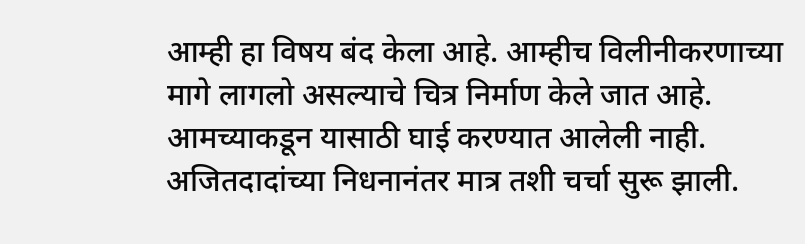आम्ही हा विषय बंद केला आहे. आम्हीच विलीनीकरणाच्या मागे लागलो असल्याचे चित्र निर्माण केले जात आहे. आमच्याकडून यासाठी घाई करण्यात आलेली नाही. अजितदादांच्या निधनानंतर मात्र तशी चर्चा सुरू झाली.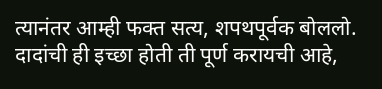त्यानंतर आम्ही फक्त सत्य, शपथपूर्वक बोललो. दादांची ही इच्छा होती ती पूर्ण करायची आहे,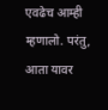एवढेच आम्ही म्हणालो. परंतु, आता यावर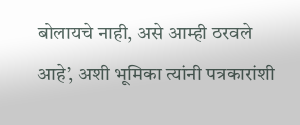बोलायचे नाही, असे आम्ही ठरवले आहे’, अशी भूमिका त्यांनी पत्रकारांशी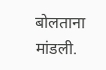बोलताना मांडली.